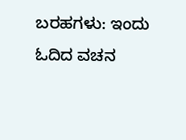ಬರಹಗಳು: ಇಂದು ಓದಿದ ವಚನ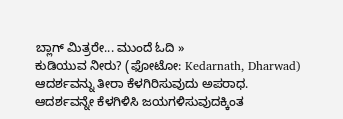ಬ್ಲಾಗ್ ಮಿತ್ರರೇ... ಮುಂದೆ ಓದಿ »
ಕುಡಿಯುವ ನೀರು? (ಫೋಟೋ: Kedarnath, Dharwad)
ಆದರ್ಶವನ್ನು ತೀರಾ ಕೆಳಗಿರಿಸುವುದು ಅಪರಾಧ. ಆದರ್ಶವನ್ನೇ ಕೆಳಗಿಳಿಸಿ ಜಯಗಳಿಸುವುದಕ್ಕಿಂತ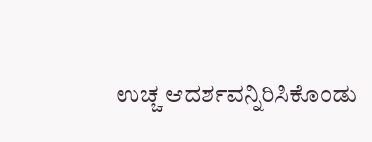ಉಚ್ಚ ಆದರ್ಶವನ್ನಿರಿಸಿಕೊಂಡು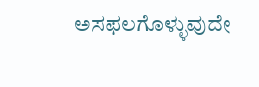ಅಸಫಲಗೊಳ್ಳುವುದೇ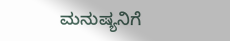ಮನುಷ್ಯನಿಗೆ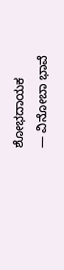ಶೋಭದಾಯಕ
— ವಿನೋಬಾ ಭಾವೆ